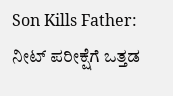Son Kills Father: ನೀಟ್ ಪರೀಕ್ಷೆಗೆ ಒತ್ತಡ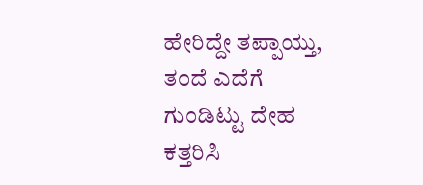ಹೇರಿದ್ದೇ ತಪ್ಪಾಯ್ತು, ತಂದೆ ಎದೆಗೆ ಗುಂಡಿಟ್ಟು ದೇಹ ಕತ್ತರಿಸಿ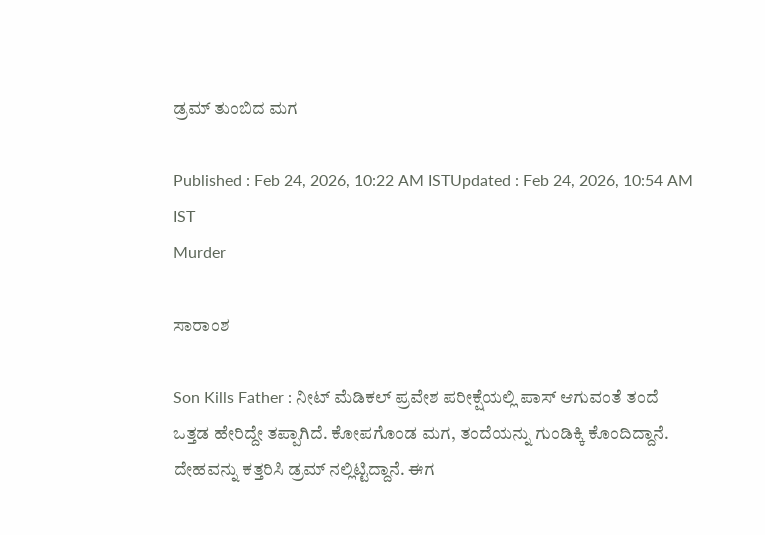ಡ್ರಮ್ ತುಂಬಿದ ಮಗ

Published : Feb 24, 2026, 10:22 AM ISTUpdated : Feb 24, 2026, 10:54 AM IST
Murder

ಸಾರಾಂಶ

Son Kills Father : ನೀಟ್ ಮೆಡಿಕಲ್ ಪ್ರವೇಶ ಪರೀಕ್ಷೆಯಲ್ಲಿ ಪಾಸ್ ಆಗುವಂತೆ ತಂದೆ ಒತ್ತಡ ಹೇರಿದ್ದೇ ತಪ್ಪಾಗಿದೆ. ಕೋಪಗೊಂಡ ಮಗ, ತಂದೆಯನ್ನು ಗುಂಡಿಕ್ಕಿ ಕೊಂದಿದ್ದಾನೆ. ದೇಹವನ್ನು ಕತ್ತರಿಸಿ ಡ್ರಮ್ ನಲ್ಲಿಟ್ಟಿದ್ದಾನೆ. ಈಗ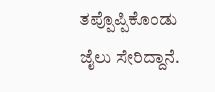ತಪ್ಪೊಪ್ಪಿಕೊಂಡು ಜೈಲು ಸೇರಿದ್ದಾನೆ.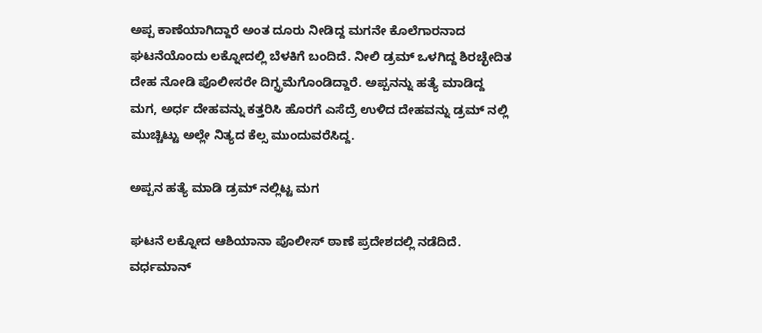ಅಪ್ಪ ಕಾಣೆಯಾಗಿದ್ದಾರೆ ಅಂತ ದೂರು ನೀಡಿದ್ದ ಮಗನೇ ಕೊಲೆಗಾರನಾದ ಘಟನೆಯೊಂದು ಲಕ್ನೋದಲ್ಲಿ ಬೆಳಕಿಗೆ ಬಂದಿದೆ. ನೀಲಿ ಡ್ರಮ್ ಒಳಗಿದ್ದ ಶಿರಚ್ಛೇದಿತ ದೇಹ ನೋಡಿ ಪೊಲೀಸರೇ ದಿಗ್ಭ್ರಮೆಗೊಂಡಿದ್ದಾರೆ. ಅಪ್ಪನನ್ನು ಹತ್ಯೆ ಮಾಡಿದ್ದ ಮಗ, ಅರ್ಧ ದೇಹವನ್ನು ಕತ್ತರಿಸಿ ಹೊರಗೆ ಎಸೆದ್ರೆ ಉಳಿದ ದೇಹವನ್ನು ಡ್ರಮ್ ನಲ್ಲಿ ಮುಚ್ಚಿಟ್ಟು ಅಲ್ಲೇ ನಿತ್ಯದ ಕೆಲ್ಸ ಮುಂದುವರೆಸಿದ್ದ.

ಅಪ್ಪನ ಹತ್ಯೆ ಮಾಡಿ ಡ್ರಮ್ ನಲ್ಲಿಟ್ಟ ಮಗ

ಘಟನೆ ಲಕ್ನೋದ ಆಶಿಯಾನಾ ಪೊಲೀಸ್ ಠಾಣೆ ಪ್ರದೇಶದಲ್ಲಿ ನಡೆದಿದೆ. ವರ್ಧಮಾನ್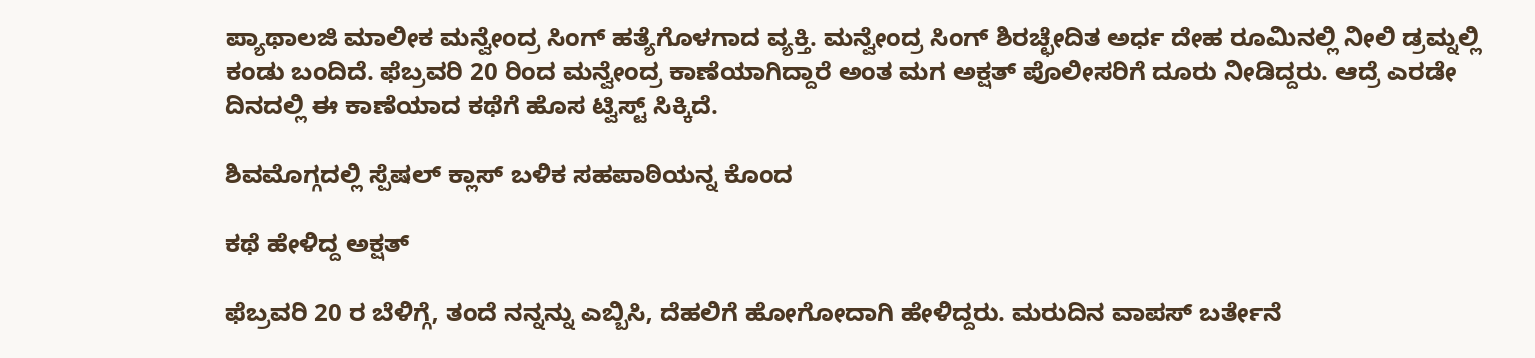ಪ್ಯಾಥಾಲಜಿ ಮಾಲೀಕ ಮನ್ವೇಂದ್ರ ಸಿಂಗ್ ಹತ್ಯೆಗೊಳಗಾದ ವ್ಯಕ್ತಿ. ಮನ್ವೇಂದ್ರ ಸಿಂಗ್ ಶಿರಚ್ಛೇದಿತ ಅರ್ಧ ದೇಹ ರೂಮಿನಲ್ಲಿ ನೀಲಿ ಡ್ರಮ್ನಲ್ಲಿ ಕಂಡು ಬಂದಿದೆ. ಫೆಬ್ರವರಿ 20 ರಿಂದ ಮನ್ವೇಂದ್ರ ಕಾಣೆಯಾಗಿದ್ದಾರೆ ಅಂತ ಮಗ ಅಕ್ಷತ್ ಪೊಲೀಸರಿಗೆ ದೂರು ನೀಡಿದ್ದರು. ಆದ್ರೆ ಎರಡೇ ದಿನದಲ್ಲಿ ಈ ಕಾಣೆಯಾದ ಕಥೆಗೆ ಹೊಸ ಟ್ವಿಸ್ಟ್ ಸಿಕ್ಕಿದೆ.

ಶಿವಮೊಗ್ಗದಲ್ಲಿ ಸ್ಪೆಷಲ್ ಕ್ಲಾಸ್ ಬಳಿಕ ಸಹಪಾಠಿಯನ್ನ ಕೊಂದ

ಕಥೆ ಹೇಳಿದ್ದ ಅಕ್ಷತ್

ಫೆಬ್ರವರಿ 20 ರ ಬೆಳಿಗ್ಗೆ, ತಂದೆ ನನ್ನನ್ನು ಎಬ್ಬಿಸಿ, ದೆಹಲಿಗೆ ಹೋಗೋದಾಗಿ ಹೇಳಿದ್ದರು. ಮರುದಿನ ವಾಪಸ್ ಬರ್ತೇನೆ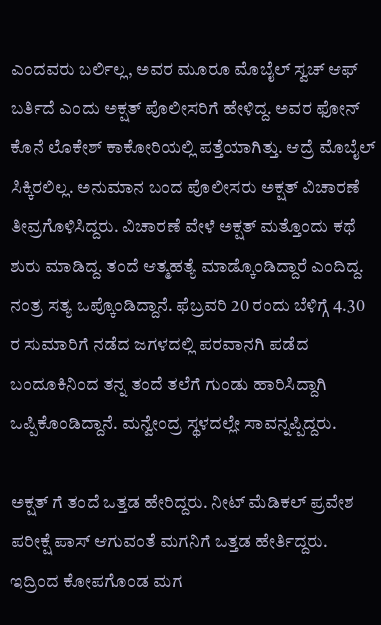ಎಂದವರು ಬರ್ಲಿಲ್ಲ, ಅವರ ಮೂರೂ ಮೊಬೈಲ್ ಸ್ವಚ್ ಆಫ್ ಬರ್ತಿದೆ ಎಂದು ಅಕ್ಷತ್ ಪೊಲೀಸರಿಗೆ ಹೇಳಿದ್ದ. ಅವರ ಫೋನ್ ಕೊನೆ ಲೊಕೇಶ್ ಕಾಕೋರಿಯಲ್ಲಿ ಪತ್ತೆಯಾಗಿತ್ತು. ಆದ್ರೆ ಮೊಬೈಲ್ ಸಿಕ್ಕಿರಲಿಲ್ಲ. ಅನುಮಾನ ಬಂದ ಪೊಲೀಸರು ಅಕ್ಷತ್ ವಿಚಾರಣೆ ತೀವ್ರಗೊಳಿಸಿದ್ದರು. ವಿಚಾರಣೆ ವೇಳೆ ಅಕ್ಷತ್ ಮತ್ತೊಂದು ಕಥೆ ಶುರು ಮಾಡಿದ್ದ. ತಂದೆ ಆತ್ಮಹತ್ಯೆ ಮಾಡ್ಕೊಂಡಿದ್ದಾರೆ ಎಂದಿದ್ದ. ನಂತ್ರ ಸತ್ಯ ಒಪ್ಕೊಂಡಿದ್ದಾನೆ. ಫೆಬ್ರವರಿ 20 ರಂದು ಬೆಳಿಗ್ಗೆ 4.30 ರ ಸುಮಾರಿಗೆ ನಡೆದ ಜಗಳದಲ್ಲಿ ಪರವಾನಗಿ ಪಡೆದ ಬಂದೂಕಿನಿಂದ ತನ್ನ ತಂದೆ ತಲೆಗೆ ಗುಂಡು ಹಾರಿಸಿದ್ದಾಗಿ ಒಪ್ಪಿಕೊಂಡಿದ್ದಾನೆ. ಮನ್ವೇಂದ್ರ ಸ್ಥಳದಲ್ಲೇ ಸಾವನ್ನಪ್ಪಿದ್ದರು.

ಅಕ್ಷತ್ ಗೆ ತಂದೆ ಒತ್ತಡ ಹೇರಿದ್ದರು. ನೀಟ್ ಮೆಡಿಕಲ್ ಪ್ರವೇಶ ಪರೀಕ್ಷೆ ಪಾಸ್ ಆಗುವಂತೆ ಮಗನಿಗೆ ಒತ್ತಡ ಹೇರ್ತಿದ್ದರು. ಇದ್ರಿಂದ ಕೋಪಗೊಂಡ ಮಗ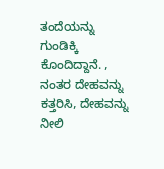ತಂದೆಯನ್ನು ಗುಂಡಿಕ್ಕಿ ಕೊಂದಿದ್ದಾನೆ. , ನಂತರ ದೇಹವನ್ನು ಕತ್ತರಿಸಿ, ದೇಹವನ್ನು ನೀಲಿ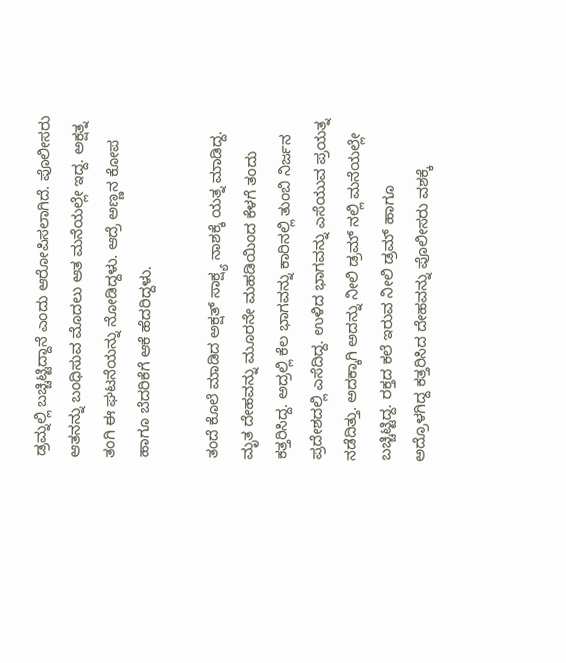ಡ್ರಮ್ನಲ್ಲಿ ಬಚ್ಚಿಟ್ಟಿದ್ದಾನೆ ಎಂದು ಆರೋಪಿಸಲಾಗಿದೆ. ಪೊಲೀಸರು ಆತನನ್ನು ಬಂಧಿಸುವ ಮೊದಲು ಆತ ಮನೆಯಲ್ಲೇ ಇದ್ದ. ಅಕ್ಷತ್ನ ತಂಗಿ ಈ ಘಟನೆಯನ್ನು ನೋಡಿದ್ದಳು. ಆದ್ರೆ ಅಣ್ಣನ ಕೋಪ ಹಾಗೂ ಬೆದರಿಕೆಗೆ ಆಕೆ ಹೆದರಿದ್ದಳು.

ತಂದೆ ಕೊಲೆ ಮಾಡಿದ ಅಕ್ಷತ್ ಸಾಕ್ಷ್ಯ ನಾಶಕ್ಕೆ ಯತ್ನ ಮಾಡಿದ್ದ. ಮೃತ ದೇಹವನ್ನು ಮೂರನೇ ಮಹಡಿಯಿಂದ ಕೆಳಗೆ ತಂದು ಕತ್ತರಿಸಿದ್ದ. ಅದ್ರಲ್ಲಿ ಕೆಲ ಭಾಗವನ್ನು ಕಾರಿನಲ್ಲಿ ತುಂಬಿ ನಿರ್ಜನ ಪ್ರದೇಶದಲ್ಲಿ ಎಸೆದಿದ್ದ. ಉಳಿದ ಭಾಗವನ್ನು ಎಸೆಯುವ ಪ್ರಯತ್ನ ನಡೆದಿತ್ತು. ಅದಕ್ಕಾಗಿ ಅದನ್ನು ನೀಲಿ ಡ್ರಮ್ ನಲ್ಲಿ ಮನೆಯಲ್ಲೇ ಬಚ್ಚಿಟ್ಟಿದ್ದ. ರಕ್ತದ ಕಲೆ ಇರುವ ನೀಲಿ ಡ್ರಮ್ ಹಾಗೂ ಅದ್ರೊಳಗಿದ್ದ ಕತ್ತರಿಸಿದ ದೇಹವನ್ನು ಪೊಲೀಸರು ವಶಕ್ಕೆ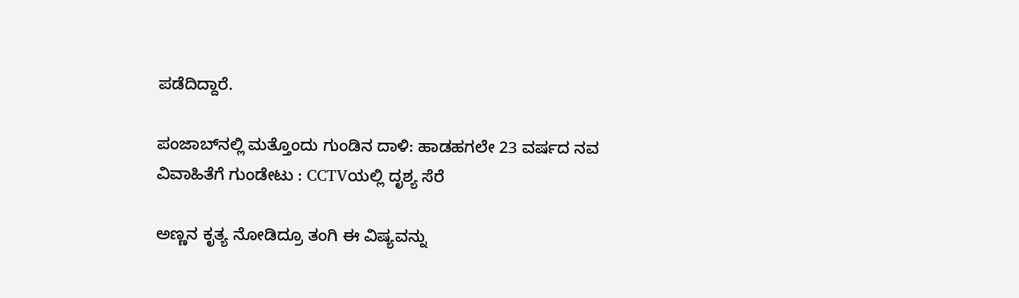ಪಡೆದಿದ್ದಾರೆ.

ಪಂಜಾಬ್‌ನಲ್ಲಿ ಮತ್ತೊಂದು ಗುಂಡಿನ ದಾಳಿ: ಹಾಡಹಗಲೇ 23 ವರ್ಷದ ನವ ವಿವಾಹಿತೆಗೆ ಗುಂಡೇಟು : CCTVಯಲ್ಲಿ ದೃಶ್ಯ ಸೆರೆ

ಅಣ್ಣನ ಕೃತ್ಯ ನೋಡಿದ್ರೂ ತಂಗಿ ಈ ವಿಷ್ಯವನ್ನು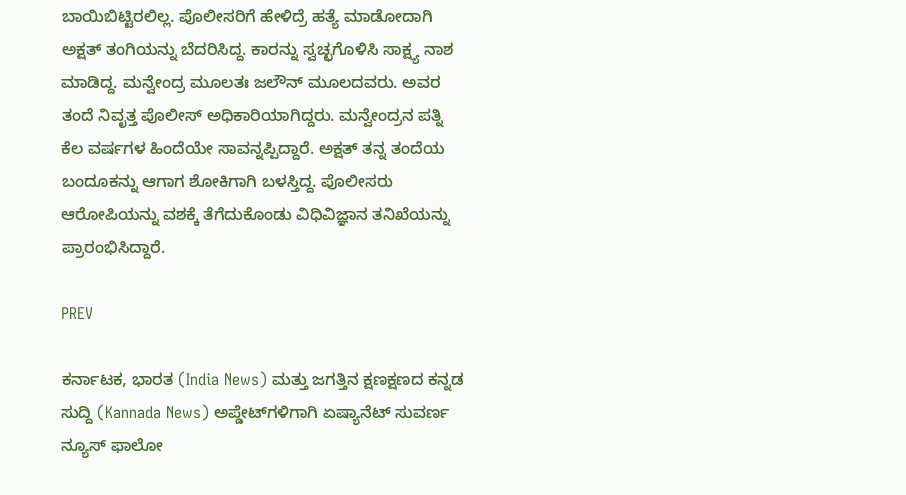ಬಾಯಿಬಿಟ್ಟಿರಲಿಲ್ಲ. ಪೊಲೀಸರಿಗೆ ಹೇಳಿದ್ರೆ ಹತ್ಯೆ ಮಾಡೋದಾಗಿ ಅಕ್ಷತ್ ತಂಗಿಯನ್ನು ಬೆದರಿಸಿದ್ದ. ಕಾರನ್ನು ಸ್ವಚ್ಛಗೊಳಿಸಿ ಸಾಕ್ಷ್ಯ ನಾಶ ಮಾಡಿದ್ದ. ಮನ್ವೇಂದ್ರ ಮೂಲತಃ ಜಲೌನ್ ಮೂಲದವರು. ಅವರ ತಂದೆ ನಿವೃತ್ತ ಪೊಲೀಸ್ ಅಧಿಕಾರಿಯಾಗಿದ್ದರು. ಮನ್ವೇಂದ್ರನ ಪತ್ನಿ ಕೆಲ ವರ್ಷಗಳ ಹಿಂದೆಯೇ ಸಾವನ್ನಪ್ಪಿದ್ದಾರೆ. ಅಕ್ಷತ್ ತನ್ನ ತಂದೆಯ ಬಂದೂಕನ್ನು ಆಗಾಗ ಶೋಕಿಗಾಗಿ ಬಳಸ್ತಿದ್ದ. ಪೊಲೀಸರು ಆರೋಪಿಯನ್ನು ವಶಕ್ಕೆ ತೆಗೆದುಕೊಂಡು ವಿಧಿವಿಜ್ಞಾನ ತನಿಖೆಯನ್ನು ಪ್ರಾರಂಭಿಸಿದ್ದಾರೆ.

PREV

ಕರ್ನಾಟಕ, ಭಾರತ (India News) ಮತ್ತು ಜಗತ್ತಿನ ಕ್ಷಣಕ್ಷಣದ ಕನ್ನಡ ಸುದ್ದಿ (Kannada News) ಅಪ್ಡೇಟ್‌ಗಳಿಗಾಗಿ ಏಷ್ಯಾನೆಟ್ ಸುವರ್ಣ ನ್ಯೂಸ್‌ ಫಾಲೋ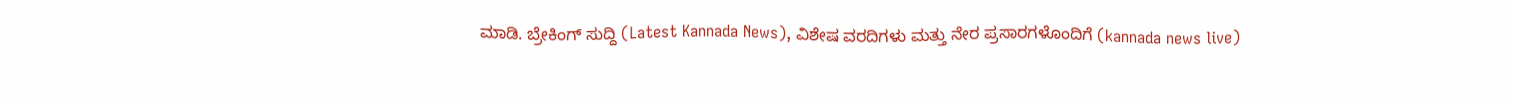ಮಾಡಿ. ಬ್ರೇಕಿಂಗ್ ಸುದ್ದಿ (Latest Kannada News), ವಿಶೇಷ ವರದಿಗಳು ಮತ್ತು ನೇರ ಪ್ರಸಾರಗಳೊಂದಿಗೆ (kannada news live)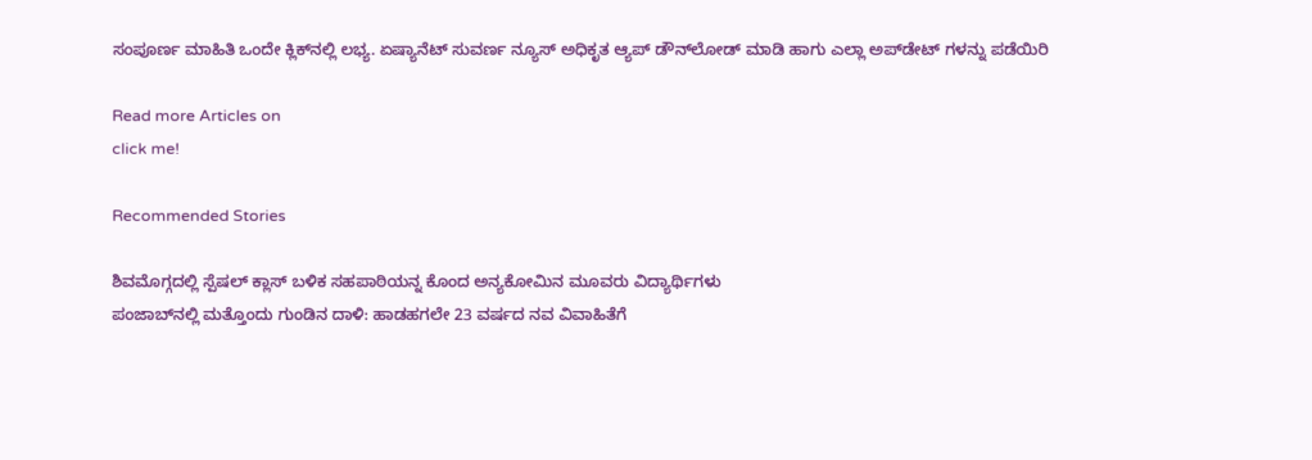ಸಂಪೂರ್ಣ ಮಾಹಿತಿ ಒಂದೇ ಕ್ಲಿಕ್‌ನಲ್ಲಿ ಲಭ್ಯ. ಏಷ್ಯಾನೆಟ್ ಸುವರ್ಣ ನ್ಯೂಸ್ ಅಧಿಕೃತ ಆ್ಯಪ್ ಡೌನ್‌ಲೋಡ್ ಮಾಡಿ ಹಾಗು ಎಲ್ಲಾ ಅಪ್‌ಡೇಟ್ ಗಳನ್ನು ಪಡೆಯಿರಿ

Read more Articles on
click me!

Recommended Stories

ಶಿವಮೊಗ್ಗದಲ್ಲಿ ಸ್ಪೆಷಲ್ ಕ್ಲಾಸ್ ಬಳಿಕ ಸಹಪಾಠಿಯನ್ನ ಕೊಂದ ಅನ್ಯಕೋಮಿನ ಮೂವರು ವಿದ್ಯಾರ್ಥಿಗಳು
ಪಂಜಾಬ್‌ನಲ್ಲಿ ಮತ್ತೊಂದು ಗುಂಡಿನ ದಾಳಿ: ಹಾಡಹಗಲೇ 23 ವರ್ಷದ ನವ ವಿವಾಹಿತೆಗೆ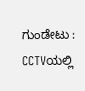ಗುಂಡೇಟು : CCTVಯಲ್ಲಿ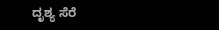ದೃಶ್ಯ ಸೆರೆ